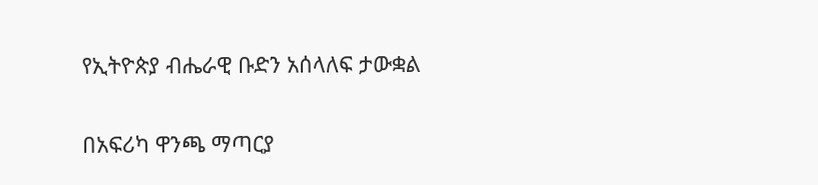የኢትዮጵያ ብሔራዊ ቡድን አሰላለፍ ታውቋል

በአፍሪካ ዋንጫ ማጣርያ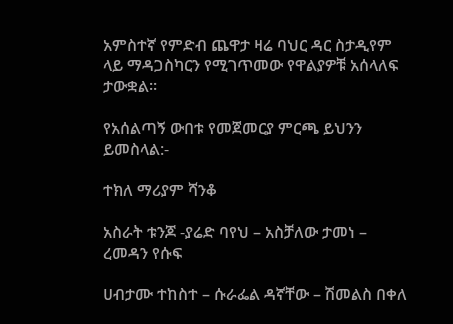አምስተኛ የምድብ ጨዋታ ዛሬ ባህር ዳር ስታዲየም ላይ ማዳጋስካርን የሚገጥመው የዋልያዎቹ አሰላለፍ ታውቋል።

የአሰልጣኝ ውበቱ የመጀመርያ ምርጫ ይህንን ይመስላል:-

ተክለ ማሪያም ሻንቆ

አስራት ቱንጆ -ያሬድ ባየህ – አስቻለው ታመነ – ረመዳን የሱፍ

ሀብታሙ ተከስተ – ሱራፌል ዳኛቸው – ሽመልስ በቀለ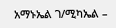አማኑኤል ገ/ሚካኤል –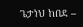ጌታነህ ከበደ –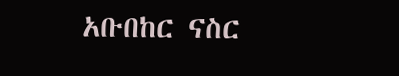አቡበከር ናስር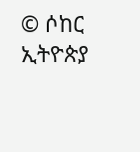© ሶከር ኢትዮጵያ